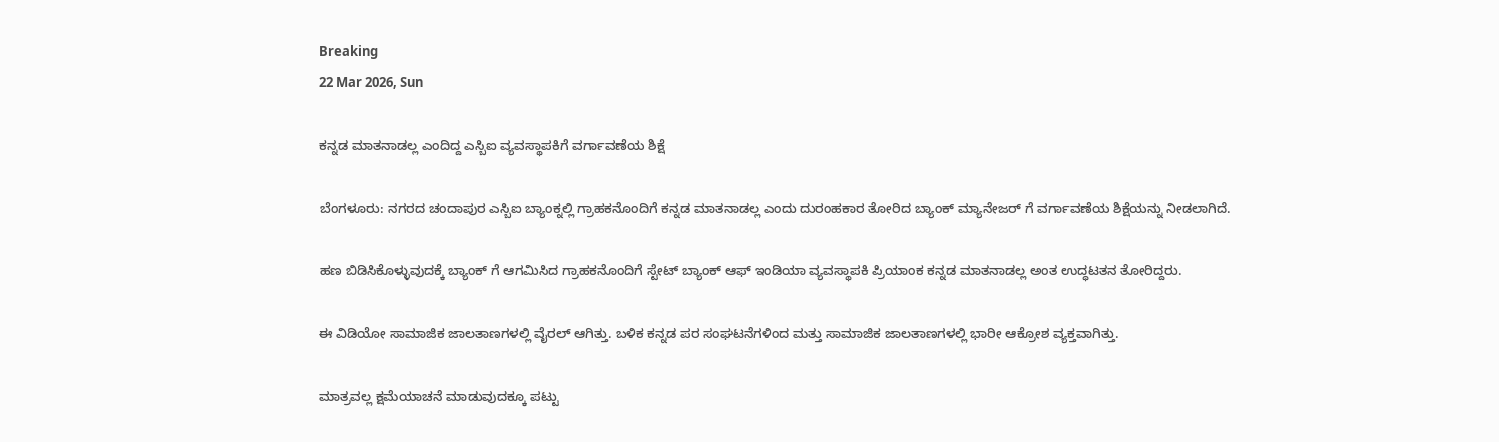Breaking
22 Mar 2026, Sun

ಕನ್ನಡ ಮಾತನಾಡಲ್ಲ ಎಂದಿದ್ದ ಎಸ್ಬಿಐ ವ್ಯವಸ್ಥಾಪಕಿಗೆ ವರ್ಗಾವಣೆಯ ಶಿಕ್ಷೆ

ಬೆಂಗಳೂರು: ನಗರದ ಚಂದಾಪುರ ಎಸ್ಬಿಐ ಬ್ಯಾಂಕ್ನಲ್ಲಿ ಗ್ರಾಹಕನೊಂದಿಗೆ ಕನ್ನಡ ಮಾತನಾಡಲ್ಲ ಎಂದು ದುರಂಹಕಾರ ತೋರಿದ ಬ್ಯಾಂಕ್ ಮ್ಯಾನೇಜರ್ ಗೆ ವರ್ಗಾವಣೆಯ ಶಿಕ್ಷೆಯನ್ನು ನೀಡಲಾಗಿದೆ.

ಹಣ ಬಿಡಿಸಿಕೊಳ್ಳುವುದಕ್ಕೆ ಬ್ಯಾಂಕ್ ಗೆ ಆಗಮಿಸಿದ ಗ್ರಾಹಕನೊಂದಿಗೆ ಸ್ಟೇಟ್ ಬ್ಯಾಂಕ್ ಆಫ್ ಇಂಡಿಯಾ ವ್ಯವಸ್ಥಾಪಕಿ ಪ್ರಿಯಾಂಕ ಕನ್ನಡ ಮಾತನಾಡಲ್ಲ ಅಂತ ಉದ್ಧಟತನ ತೋರಿದ್ದರು.

ಈ ವಿಡಿಯೋ ಸಾಮಾಜಿಕ ಜಾಲತಾಣಗಳಲ್ಲಿ ವೈರಲ್ ಆಗಿತ್ತು. ಬಳಿಕ ಕನ್ನಡ ಪರ ಸಂಘಟನೆಗಳಿಂದ ಮತ್ತು ಸಾಮಾಜಿಕ ಜಾಲತಾಣಗಳಲ್ಲಿ ಭಾರೀ ಆಕ್ರೋಶ ವ್ಯಕ್ತವಾಗಿತ್ತು.

ಮಾತ್ರವಲ್ಲ ಕ್ಷಮೆಯಾಚನೆ ಮಾಡುವುದಕ್ಕೂ ಪಟ್ಟು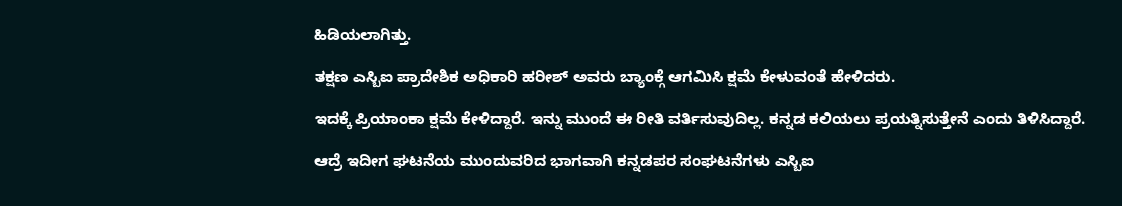ಹಿಡಿಯಲಾಗಿತ್ತು.

ತಕ್ಷಣ ಎಸ್ಬಿಐ ಪ್ರಾದೇಶಿಕ ಅಧಿಕಾರಿ ಹರೀಶ್ ಅವರು ಬ್ಯಾಂಕ್ಗೆ ಆಗಮಿಸಿ ಕ್ಷಮೆ ಕೇಳುವಂತೆ ಹೇಳಿದರು.

ಇದಕ್ಕೆ ಪ್ರಿಯಾಂಕಾ ಕ್ಷಮೆ ಕೇಳಿದ್ದಾರೆ. ಇನ್ನು ಮುಂದೆ ಈ ರೀತಿ ವರ್ತಿಸುವುದಿಲ್ಲ. ಕನ್ನಡ ಕಲಿಯಲು ಪ್ರಯತ್ನಿಸುತ್ತೇನೆ ಎಂದು ತಿಳಿಸಿದ್ದಾರೆ.

ಆದ್ರೆ ಇದೀಗ ಘಟನೆಯ ಮುಂದುವರಿದ ಭಾಗವಾಗಿ ಕನ್ನಡಪರ ಸಂಘಟನೆಗಳು ಎಸ್ಬಿಐ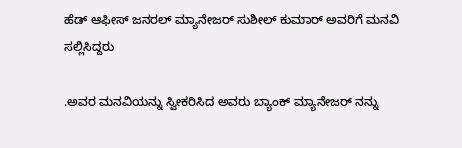ಹೆಡ್ ಆಫೀಸ್ ಜನರಲ್ ಮ್ಯಾನೇಜರ್ ಸುಶೀಲ್ ಕುಮಾರ್ ಅವರಿಗೆ ಮನವಿ ಸಲ್ಲಿಸಿದ್ದರು

.ಅವರ ಮನವಿಯನ್ನು ಸ್ವೀಕರಿಸಿದ ಅವರು ಬ್ಯಾಂಕ್ ಮ್ಯಾನೇಜರ್ ನನ್ನು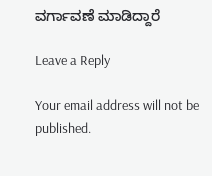ವರ್ಗಾವಣೆ ಮಾಡಿದ್ದಾರೆ

Leave a Reply

Your email address will not be published.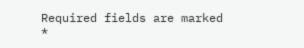Required fields are marked *